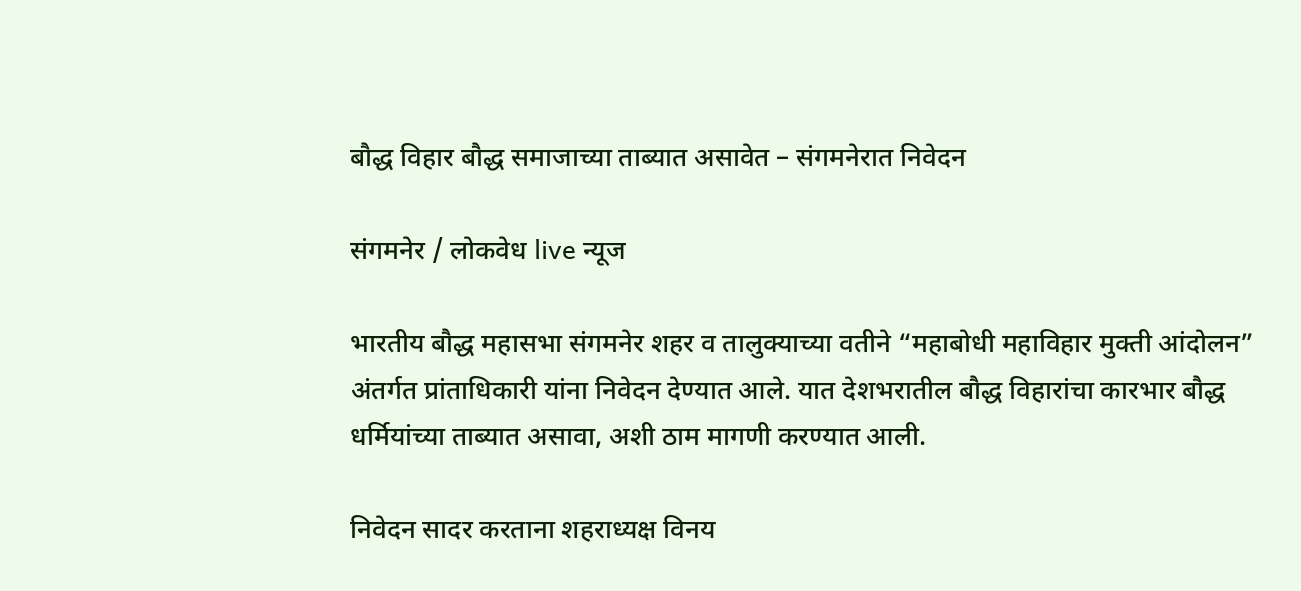बौद्ध विहार बौद्ध समाजाच्या ताब्यात असावेत – संगमनेरात निवेदन

संगमनेर / लोकवेध live न्यूज

भारतीय बौद्ध महासभा संगमनेर शहर व तालुक्याच्या वतीने “महाबोधी महाविहार मुक्ती आंदोलन” अंतर्गत प्रांताधिकारी यांना निवेदन देण्यात आले. यात देशभरातील बौद्ध विहारांचा कारभार बौद्ध धर्मियांच्या ताब्यात असावा, अशी ठाम मागणी करण्यात आली.

निवेदन सादर करताना शहराध्यक्ष विनय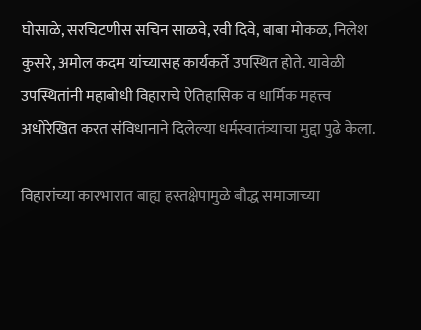घोसाळे, सरचिटणीस सचिन साळवे, रवी दिवे, बाबा मोकळ, निलेश कुसरे, अमोल कदम यांच्यासह कार्यकर्ते उपस्थित होते. यावेळी उपस्थितांनी महाबोधी विहाराचे ऐतिहासिक व धार्मिक महत्त्व अधोरेखित करत संविधानाने दिलेल्या धर्मस्वातंत्र्याचा मुद्दा पुढे केला.

विहारांच्या कारभारात बाह्य हस्तक्षेपामुळे बौद्ध समाजाच्या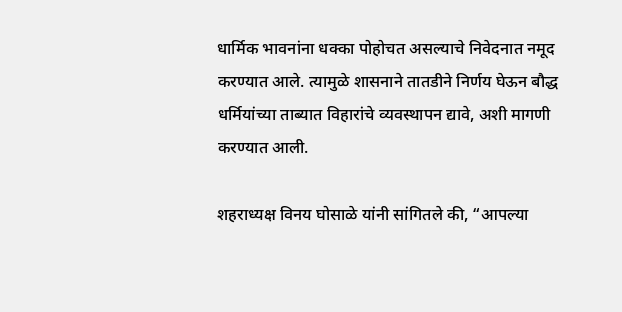धार्मिक भावनांना धक्का पोहोचत असल्याचे निवेदनात नमूद करण्यात आले. त्यामुळे शासनाने तातडीने निर्णय घेऊन बौद्ध धर्मियांच्या ताब्यात विहारांचे व्यवस्थापन द्यावे, अशी मागणी करण्यात आली.

शहराध्यक्ष विनय घोसाळे यांनी सांगितले की, “आपल्या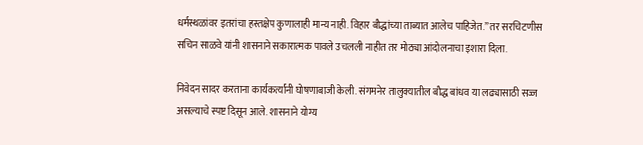धर्मस्थळांवर इतरांचा हस्तक्षेप कुणालाही मान्य नाही. विहार बौद्धांच्या ताब्यात आलेच पाहिजेत.” तर सरचिटणीस सचिन साळवे यांनी शासनाने सकारात्मक पावले उचलली नाहीत तर मोठ्या आंदोलनाचा इशारा दिला.

निवेदन सादर करताना कार्यकर्त्यांनी घोषणाबाजी केली. संगमनेर तालुक्यातील बौद्ध बांधव या लढ्यासाठी सज्ज असल्याचे स्पष्ट दिसून आले. शासनाने योग्य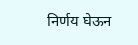निर्णय घेऊन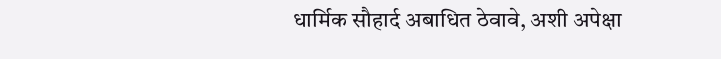धार्मिक सौहार्द अबाधित ठेवावे, अशी अपेक्षा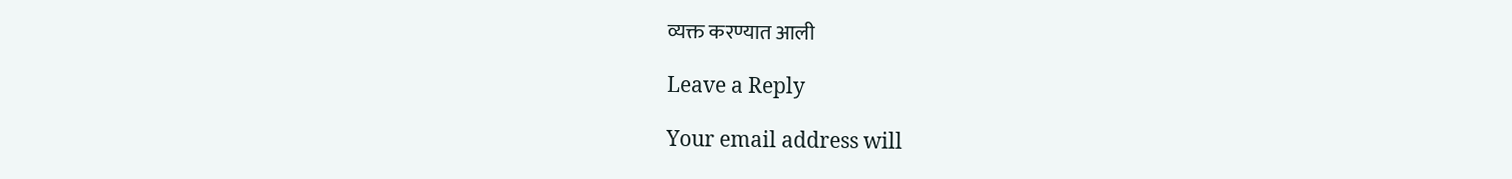व्यक्त करण्यात आली

Leave a Reply

Your email address will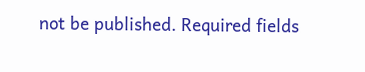not be published. Required fields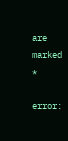are marked *

error: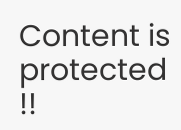Content is protected !!